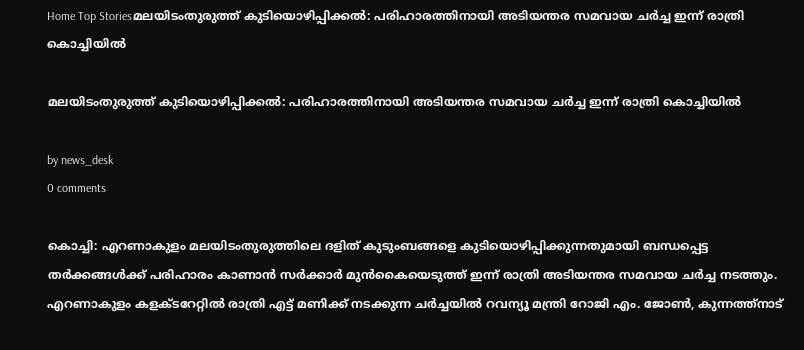Home Top Storiesമലയിടംതുരുത്ത് കുടിയൊഴിപ്പിക്കൽ: പരിഹാരത്തിനായി അടിയന്തര സമവായ ചർച്ച ഇന്ന് രാത്രി കൊച്ചിയിൽ

മലയിടംതുരുത്ത് കുടിയൊഴിപ്പിക്കൽ: പരിഹാരത്തിനായി അടിയന്തര സമവായ ചർച്ച ഇന്ന് രാത്രി കൊച്ചിയിൽ

by news_desk
0 comments

കൊച്ചി: എറണാകുളം മലയിടംതുരുത്തിലെ ദളിത് കുടുംബങ്ങളെ കുടിയൊഴിപ്പിക്കുന്നതുമായി ബന്ധപ്പെട്ട തർക്കങ്ങൾക്ക് പരിഹാരം കാണാൻ സർക്കാർ മുൻകൈയെടുത്ത് ഇന്ന് രാത്രി അടിയന്തര സമവായ ചർച്ച നടത്തും. എറണാകുളം കളക്ടറേറ്റിൽ രാത്രി എട്ട് മണിക്ക് നടക്കുന്ന ചർച്ചയിൽ റവന്യൂ മന്ത്രി റോജി എം. ജോൺ, കുന്നത്ത്നാട്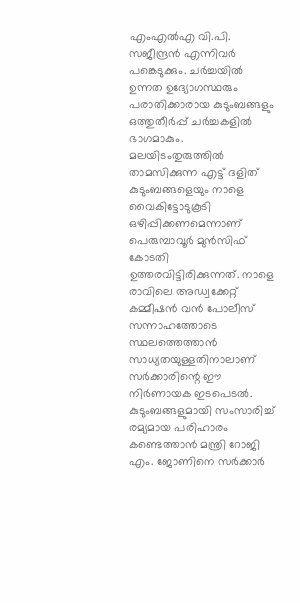എംഎൽഎ വി.പി. സജീന്ദ്രൻ എന്നിവർ പങ്കെടുക്കും. ചർച്ചയിൽ ഉന്നത ഉദ്യോഗസ്ഥരും പരാതിക്കാരായ കുടുംബങ്ങളും ഒത്തുതീർപ്പ് ചർച്ചകളിൽ ഭാഗമാകും. മലയിടംതുരുത്തിൽ താമസിക്കുന്ന എട്ട് ദളിത് കുടുംബങ്ങളെയും നാളെ വൈകിട്ടോടുകൂടി ഒഴിപ്പിക്കണമെന്നാണ് പെരുമ്പാവൂർ മുൻസിഫ് കോടതി ഉത്തരവിട്ടിരിക്കുന്നത്. നാളെ രാവിലെ അഡ്വക്കേറ്റ് കമ്മീഷൻ വൻ പോലീസ് സന്നാഹത്തോടെ സ്ഥലത്തെത്താൻ സാധ്യതയുള്ളതിനാലാണ് സർക്കാരിന്റെ ഈ നിർണായക ഇടപെടൽ. കുടുംബങ്ങളുമായി സംസാരിച്ച് രമ്യമായ പരിഹാരം കണ്ടെത്താൻ മന്ത്രി റോജി എം. ജോണിനെ സർക്കാർ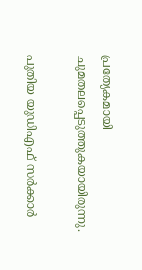പ്രത്യേകമായി ചുമതലപ്പെടുത്തുകയായിരുന്നു.

പുതിയ യുഡിഎഫ് സർക്കാർ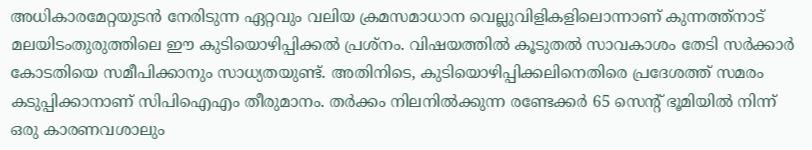അധികാരമേറ്റയുടൻ നേരിടുന്ന ഏറ്റവും വലിയ ക്രമസമാധാന വെല്ലുവിളികളിലൊന്നാണ് കുന്നത്ത്നാട് മലയിടംതുരുത്തിലെ ഈ കുടിയൊഴിപ്പിക്കൽ പ്രശ്നം. വിഷയത്തിൽ കൂടുതൽ സാവകാശം തേടി സർക്കാർ കോടതിയെ സമീപിക്കാനും സാധ്യതയുണ്ട്. അതിനിടെ, കുടിയൊഴിപ്പിക്കലിനെതിരെ പ്രദേശത്ത് സമരം കടുപ്പിക്കാനാണ് സിപിഐഎം തീരുമാനം. തർക്കം നിലനിൽക്കുന്ന രണ്ടേക്കർ 65 സെന്റ് ഭൂമിയിൽ നിന്ന് ഒരു കാരണവശാലും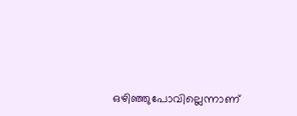ഒഴിഞ്ഞുപോവില്ലെന്നാണ്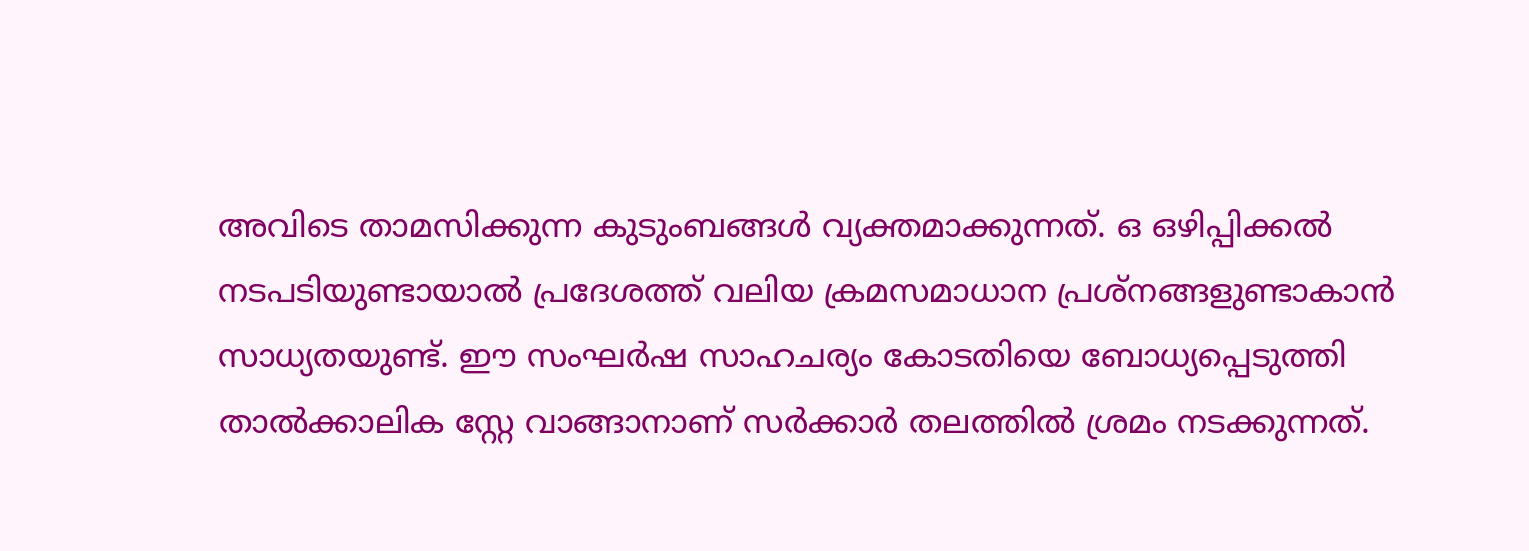അവിടെ താമസിക്കുന്ന കുടുംബങ്ങൾ വ്യക്തമാക്കുന്നത്. ഒ ഒഴിപ്പിക്കൽ നടപടിയുണ്ടായാൽ പ്രദേശത്ത് വലിയ ക്രമസമാധാന പ്രശ്നങ്ങളുണ്ടാകാൻ സാധ്യതയുണ്ട്. ഈ സംഘർഷ സാഹചര്യം കോടതിയെ ബോധ്യപ്പെടുത്തി താൽക്കാലിക സ്റ്റേ വാങ്ങാനാണ് സർക്കാർ തലത്തിൽ ശ്രമം നടക്കുന്നത്.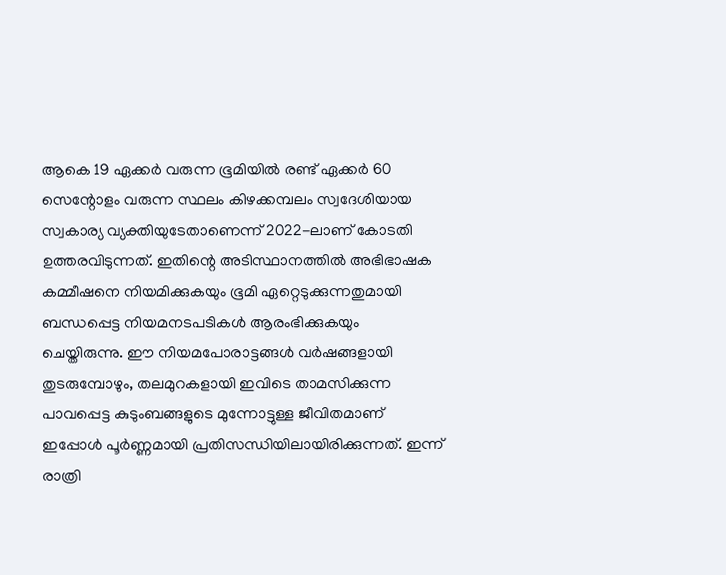ആകെ 19 ഏക്കർ വരുന്ന ഭൂമിയിൽ രണ്ട് ഏക്കർ 60 സെന്റോളം വരുന്ന സ്ഥലം കിഴക്കമ്പലം സ്വദേശിയായ സ്വകാര്യ വ്യക്തിയുടേതാണെന്ന് 2022-ലാണ് കോടതി ഉത്തരവിടുന്നത്. ഇതിന്റെ അടിസ്ഥാനത്തിൽ അഭിഭാഷക കമ്മീഷനെ നിയമിക്കുകയും ഭൂമി ഏറ്റെടുക്കുന്നതുമായി ബന്ധപ്പെട്ട നിയമനടപടികൾ ആരംഭിക്കുകയും ചെയ്തിരുന്നു. ഈ നിയമപോരാട്ടങ്ങൾ വർഷങ്ങളായി തുടരുമ്പോഴും, തലമുറകളായി ഇവിടെ താമസിക്കുന്ന പാവപ്പെട്ട കുടുംബങ്ങളുടെ മുന്നോട്ടുള്ള ജീവിതമാണ് ഇപ്പോൾ പൂർണ്ണമായി പ്രതിസന്ധിയിലായിരിക്കുന്നത്. ഇന്ന് രാത്രി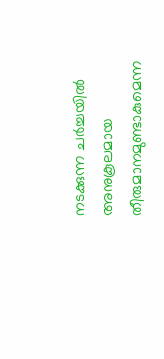നടക്കുന്ന ചർച്ചയിൽ അനുകൂലമായ തീരുമാനമുണ്ടാകുമെന്ന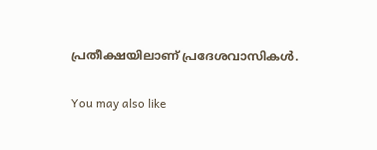പ്രതീക്ഷയിലാണ് പ്രദേശവാസികൾ.

You may also like